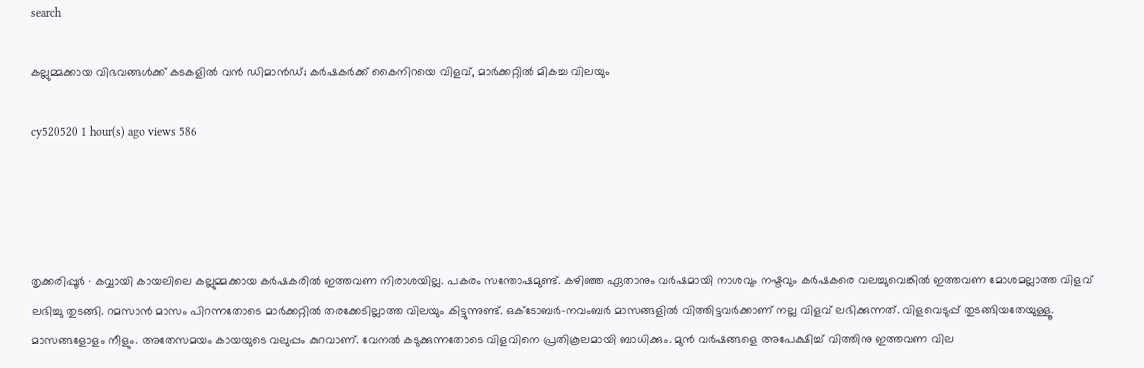search

കല്ലുമ്മക്കായ വിഭവങ്ങൾക്ക് കടകളിൽ വൻ ഡിമാൻഡ്; കർഷകർക്ക് കൈനിറയെ വിളവ്, മാർക്കറ്റിൽ മികച്ച വിലയും

cy520520 1 hour(s) ago views 586




തൃക്കരിപ്പൂർ ∙ കവ്വായി കായലിലെ കല്ലുമ്മക്കായ കർഷകരിൽ ഇത്തവണ നിരാശയില്ല. പകരം സന്തോഷമുണ്ട്. കഴിഞ്ഞ ഏതാനും വർഷമായി നാശവും നഷ്ടവും കർഷകരെ വലച്ചുവെങ്കിൽ ഇത്തവണ മോശമല്ലാത്ത വിളവ് ലഭിച്ചു തുടങ്ങി. റമസാൻ മാസം പിറന്നതോടെ മാർക്കറ്റിൽ തരക്കേടില്ലാത്ത വിലയും കിട്ടുന്നുണ്ട്. ഒക്ടോബർ–നവംബർ മാസങ്ങളിൽ വിത്തിട്ടവർക്കാണ് നല്ല വിളവ് ലഭിക്കുന്നത്. വിളവെടുപ്പ് തുടങ്ങിയതേയുള്ളൂ. മാസങ്ങളോളം നീളും. അതേസമയം കായയുടെ വലുപ്പം കുറവാണ്. വേനൽ കടുക്കുന്നതോടെ വിളവിനെ പ്രതികൂലമായി ബാധിക്കും. മുൻ വർഷങ്ങളെ അപേക്ഷിച്ച് വിത്തിനു ഇത്തവണ വില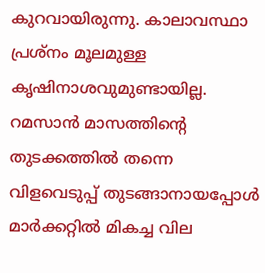കുറവായിരുന്നു. കാലാവസ്ഥാ പ്രശ്നം മൂലമുള്ള കൃഷിനാശവുമുണ്ടായില്ല. റമസാൻ മാസത്തിന്റെ തുടക്കത്തിൽ തന്നെ വിളവെടുപ്പ് തുടങ്ങാനായപ്പോൾ മാർക്കറ്റിൽ മികച്ച വില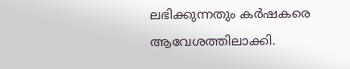ലഭിക്കുന്നതും കർഷകരെ ആവേശത്തിലാക്കി.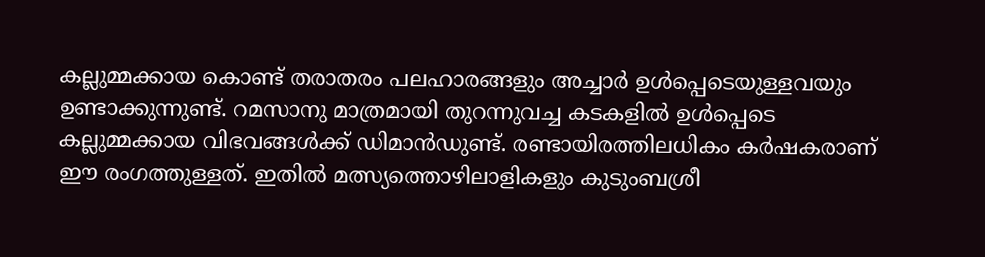കല്ലുമ്മക്കായ കൊണ്ട് തരാതരം പലഹാരങ്ങളും അച്ചാർ ഉൾപ്പെടെയുള്ളവയും ഉണ്ടാക്കുന്നുണ്ട്. റമസാനു മാത്രമായി തുറന്നുവച്ച കടകളിൽ ഉൾപ്പെടെ കല്ലുമ്മക്കായ വിഭവങ്ങൾക്ക് ഡിമാൻഡുണ്ട്. രണ്ടായിരത്തിലധികം കർഷകരാണ് ഈ രംഗത്തുള്ളത്. ഇതിൽ മത്സ്യത്തൊഴിലാളികളും കുടുംബശ്രീ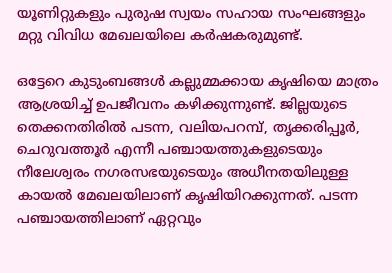യൂണിറ്റുകളും പുരുഷ സ്വയം സഹായ സംഘങ്ങളും മറ്റു വിവിധ മേഖലയിലെ കർഷകരുമുണ്ട്.

ഒട്ടേറെ കുടുംബങ്ങൾ കല്ലുമ്മക്കായ കൃഷിയെ മാത്രം ആശ്രയിച്ച് ഉപജീവനം കഴിക്കുന്നുണ്ട്. ജില്ലയുടെ തെക്കനതിരിൽ പടന്ന, വലിയപറമ്പ്, തൃക്കരിപ്പൂർ, ചെറുവത്തൂർ എന്നീ പഞ്ചായത്തുകളുടെയും നീലേശ്വരം നഗരസഭയുടെയും അധീനതയിലുള്ള കായൽ മേഖലയിലാണ് കൃഷിയിറക്കുന്നത്. പടന്ന പഞ്ചായത്തിലാണ് ഏറ്റവും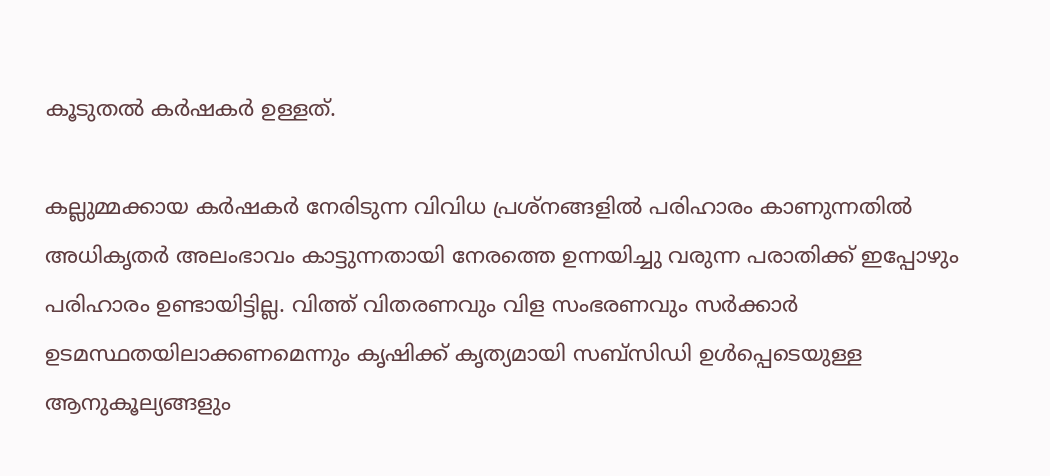കൂടുതൽ കർഷകർ ഉള്ളത്.

കല്ലുമ്മക്കായ കർഷകർ‌ നേരിടുന്ന വിവിധ പ്രശ്നങ്ങളിൽ പരിഹാരം കാണുന്നതിൽ അധികൃതർ അലംഭാവം കാട്ടുന്നതായി നേരത്തെ ഉന്നയിച്ചു വരുന്ന പരാതിക്ക് ഇപ്പോഴും പരിഹാരം ഉണ്ടായിട്ടില്ല. വിത്ത് വിതരണവും വിള സംഭരണവും സർക്കാർ ഉടമസ്ഥതയിലാക്കണമെന്നും കൃഷിക്ക് കൃത്യമായി സബ്സിഡി ഉൾപ്പെടെയുള്ള ആനുകൂല്യങ്ങളും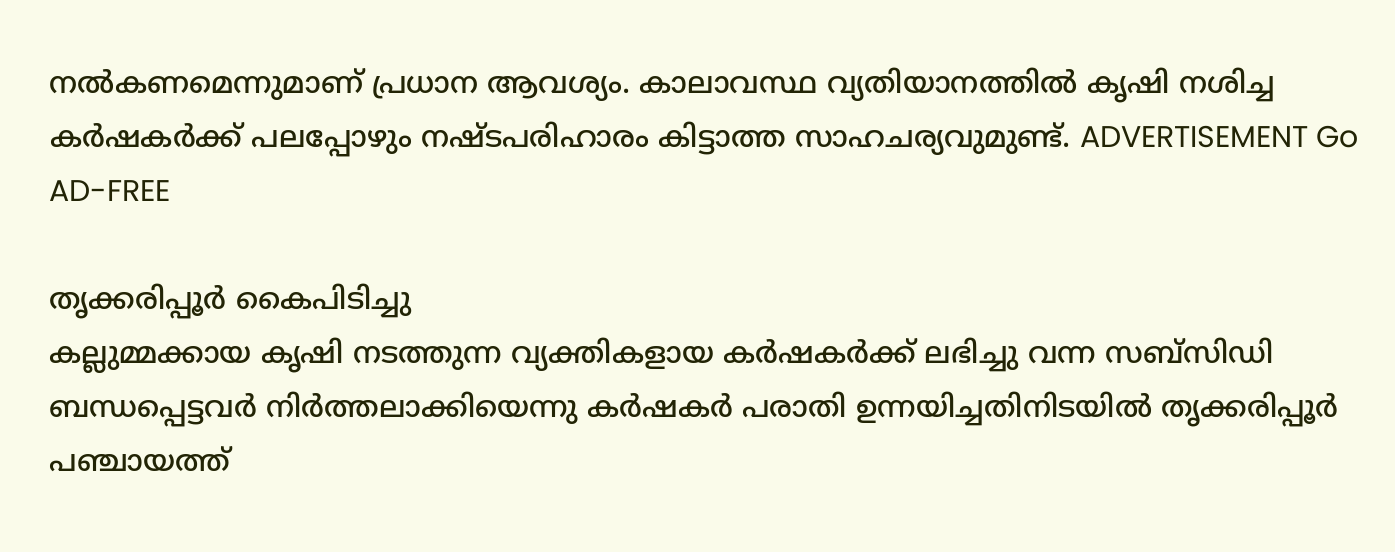നൽകണമെന്നുമാണ് പ്രധാന ആവശ്യം. കാലാവസ്ഥ വ്യതിയാനത്തിൽ കൃഷി നശിച്ച കർഷകർക്ക് പലപ്പോഴും നഷ്ടപരിഹാരം കിട്ടാത്ത സാഹചര്യവുമുണ്ട്. ADVERTISEMENT Go AD-FREE

തൃക്കരിപ്പൂർ കൈപിടിച്ചു
കല്ലുമ്മക്കായ കൃഷി നടത്തുന്ന വ്യക്തികളായ കർഷകർക്ക് ലഭിച്ചു വന്ന സബ്സിഡി ബന്ധപ്പെട്ടവർ നിർത്തലാക്കിയെന്നു കർഷകർ പരാതി ഉന്നയിച്ചതിനിടയിൽ തൃക്കരിപ്പൂർ പഞ്ചായത്ത്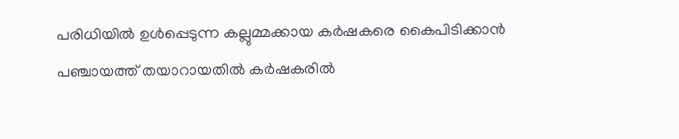പരിധിയിൽ ഉൾപ്പെടുന്ന കല്ലുമ്മക്കായ കർഷകരെ കൈപിടിക്കാൻ പഞ്ചായത്ത് തയാറായതിൽ കർഷകരിൽ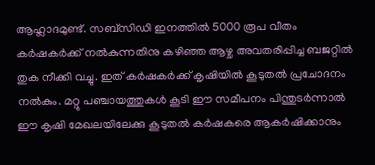ആഹ്ലാദമുണ്ട്. സബ്സിഡി ഇനത്തിൽ 5000 രൂപ വീതം കർഷകർക്ക് നൽകുന്നതിനു കഴിഞ്ഞ ആഴ്ച അവതരിപ്പിച്ച ബജറ്റിൽ തുക നീക്കി വച്ചു. ഇത് കർഷകർക്ക് കൃഷിയിൽ കൂടുതൽ പ്രചോദനം നൽകും. മറ്റു പഞ്ചായത്തുകൾ കൂടി ഈ സമീപനം പിന്തുടർന്നാൽ ഈ കൃഷി മേഖലയിലേക്കു കൂടുതൽ കർഷകരെ ആകർഷിക്കാനും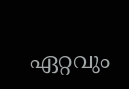ഏറ്റവും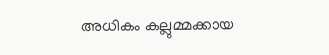അധികം കല്ലുമ്മക്കായ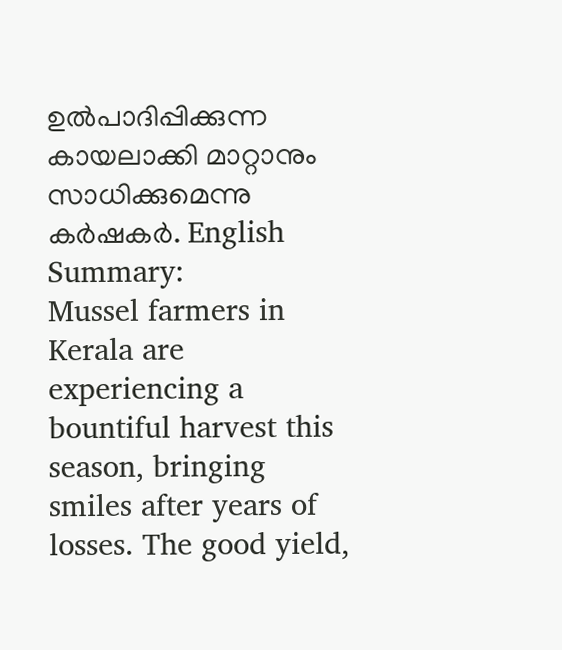ഉൽപാദിപ്പിക്കുന്ന കായലാക്കി മാറ്റാനും സാധിക്കുമെന്നു കർഷകർ. English Summary:
Mussel farmers in Kerala are experiencing a bountiful harvest this season, bringing smiles after years of losses. The good yield,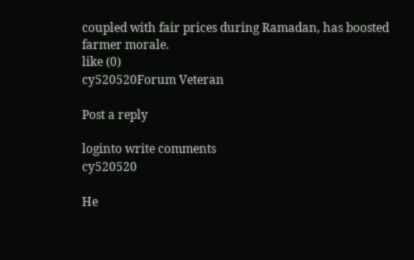coupled with fair prices during Ramadan, has boosted farmer morale.
like (0)
cy520520Forum Veteran

Post a reply

loginto write comments
cy520520

He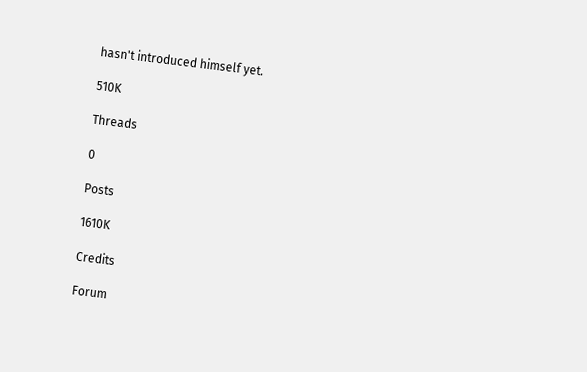hasn't introduced himself yet.

510K

Threads

0

Posts

1610K

Credits

Forum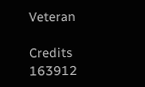Veteran

Credits
163912